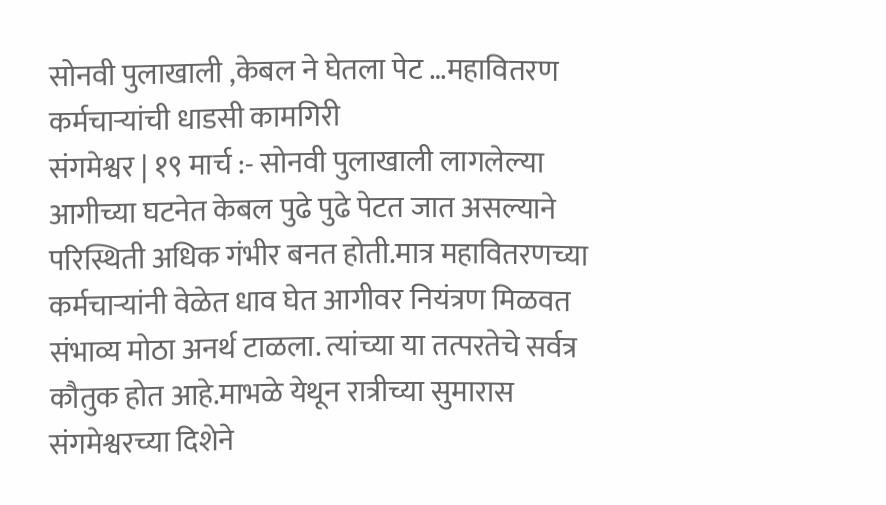सोनवी पुलाखाली ,केबल ने घेतला पेट …महावितरण कर्मचाऱ्यांची धाडसी कामगिरी
संगमेश्वर | १९ मार्च :- सोनवी पुलाखाली लागलेल्या आगीच्या घटनेत केबल पुढे पुढे पेटत जात असल्याने परिस्थिती अधिक गंभीर बनत होती.मात्र महावितरणच्या कर्मचाऱ्यांनी वेळेत धाव घेत आगीवर नियंत्रण मिळवत संभाव्य मोठा अनर्थ टाळला. त्यांच्या या तत्परतेचे सर्वत्र कौतुक होत आहे.माभळे येथून रात्रीच्या सुमारास संगमेश्वरच्या दिशेने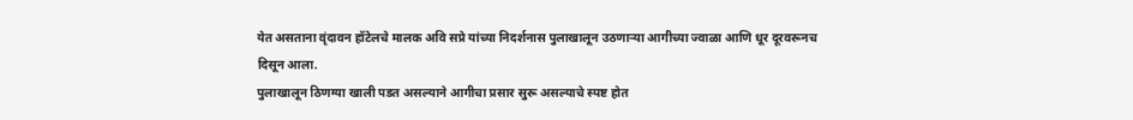येत असताना वृंदावन हॉटेलचे मालक अवि सप्रे यांच्या निदर्शनास पुलाखालून उठणाऱ्या आगीच्या ज्वाळा आणि धूर दूरवरूनच दिसून आला.
पुलाखालून ठिणग्या खाली पडत असल्याने आगीचा प्रसार सुरू असल्याचे स्पष्ट होत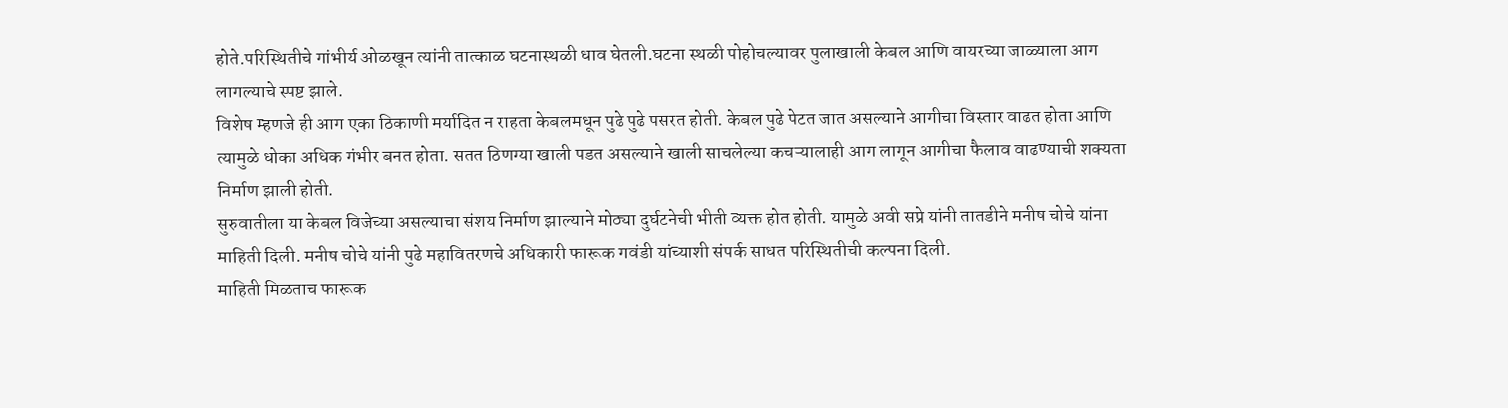होते.परिस्थितीचे गांभीर्य ओळखून त्यांनी तात्काळ घटनास्थळी धाव घेतली.घटना स्थळी पोहोचल्यावर पुलाखाली केबल आणि वायरच्या जाळ्याला आग लागल्याचे स्पष्ट झाले.
विशेष म्हणजे ही आग एका ठिकाणी मर्यादित न राहता केबलमधून पुढे पुढे पसरत होती. केबल पुढे पेटत जात असल्याने आगीचा विस्तार वाढत होता आणि त्यामुळे धोका अधिक गंभीर बनत होता. सतत ठिणग्या खाली पडत असल्याने खाली साचलेल्या कचऱ्यालाही आग लागून आगीचा फैलाव वाढण्याची शक्यता निर्माण झाली होती.
सुरुवातीला या केबल विजेच्या असल्याचा संशय निर्माण झाल्याने मोठ्या दुर्घटनेची भीती व्यक्त होत होती. यामुळे अवी सप्रे यांनी तातडीने मनीष चोचे यांना माहिती दिली. मनीष चोचे यांनी पुढे महावितरणचे अधिकारी फारूक गवंडी यांच्याशी संपर्क साधत परिस्थितीची कल्पना दिली.
माहिती मिळताच फारूक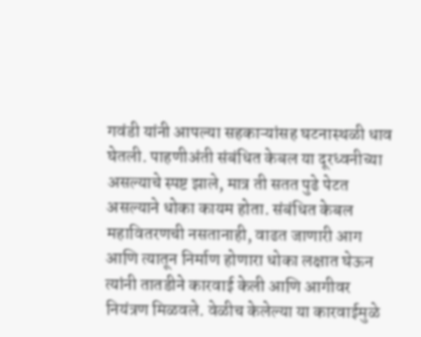गवंडी यांनी आपल्या सहकाऱ्यांसह घटनास्थळी धाव घेतली. पाहणीअंती संबंधित केबल या दूरध्वनीच्या असल्याचे स्पष्ट झाले, मात्र ती सतत पुढे पेटत असल्याने धोका कायम होता. संबंधित केबल महावितरणची नसतानाही, वाढत जाणारी आग आणि त्यातून निर्माण होणारा धोका लक्षात घेऊन त्यांनी तातडीने कारवाई केली आणि आगीवर नियंत्रण मिळवले. वेळीच केलेल्या या कारवाईमुळे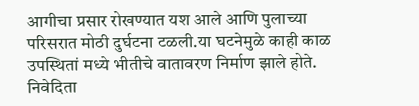आगीचा प्रसार रोखण्यात यश आले आणि पुलाच्या परिसरात मोठी दुर्घटना टळली.या घटनेमुळे काही काळ उपस्थितां मध्ये भीतीचे वातावरण निर्माण झाले होते.
निवेदिता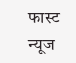फास्ट न्यूज